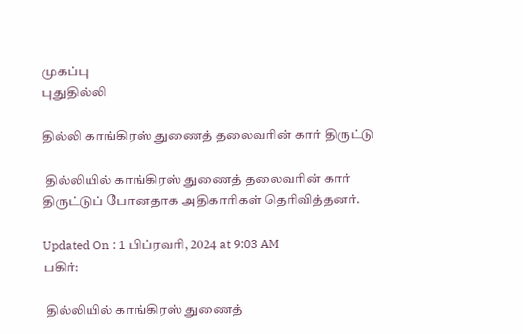முகப்பு
புதுதில்லி

தில்லி காங்கிரஸ் துணைத் தலைவரின் கார் திருட்டு

 தில்லியில் காங்கிரஸ் துணைத் தலைவரின் கார் திருட்டுப் போனதாக அதிகாரிகள் தெரிவித்தனர்.

Updated On : 1 பிப்ரவரி, 2024 at 9:03 AM
பகிர்:

 தில்லியில் காங்கிரஸ் துணைத்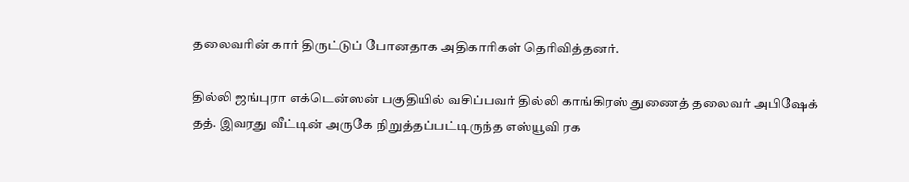தலைவரின் கார் திருட்டுப் போனதாக அதிகாரிகள் தெரிவித்தனர்.

தில்லி ஜங்புரா எக்டென்ஸன் பகுதியில் வசிப்பவர் தில்லி காங்கிரஸ் துணைத் தலைவர் அபிஷேக் தத். இவரது வீட்டின் அருகே நிறுத்தப்பட்டிருந்த எஸ்யூவி ரக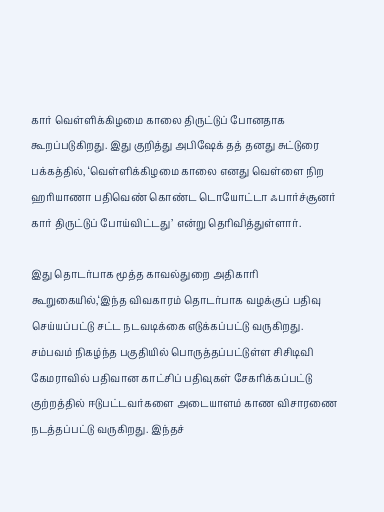கார் வெள்ளிக்கிழமை காலை திருட்டுப் போனதாக கூறப்படுகிறது. இது குறித்து அபிஷேக் தத் தனது சுட்டுரை பக்கத்தில், ‘வெள்ளிக்கிழமை காலை எனது வெள்ளை நிற ஹரியாணா பதிவெண் கொண்ட டொயோட்டா ஃபார்ச்சூனர் கார் திருட்டுப் போய்விட்டது’ என்று தெரிவித்துள்ளார்.

இது தொடர்பாக மூத்த காவல்துறை அதிகாரி கூறுகையில்,‘இந்த விவகாரம் தொடர்பாக வழக்குப் பதிவு செய்யப்பட்டு சட்ட நடவடிக்கை எடுக்கப்பட்டு வருகிறது. சம்பவம் நிகழ்ந்த பகுதியில் பொருத்தப்பட்டுள்ள சிசிடிவி கேமராவில் பதிவான காட்சிப் பதிவுகள் சேகரிக்கப்பட்டு குற்றத்தில் ஈடுபட்டவர்களை அடையாளம் காண விசாரணை நடத்தப்பட்டு வருகிறது. இந்தச்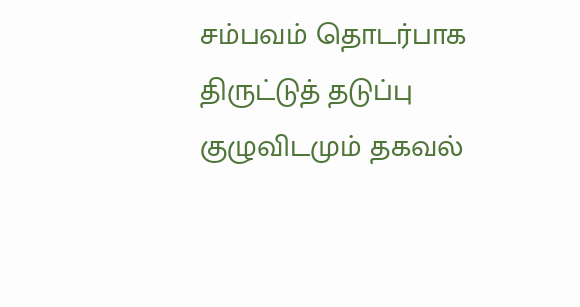சம்பவம் தொடர்பாக திருட்டுத் தடுப்பு குழுவிடமும் தகவல்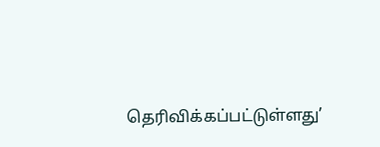தெரிவிக்கப்பட்டுள்ளது’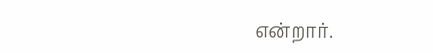என்றார்.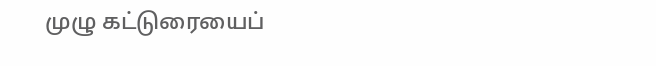முழு கட்டுரையைப்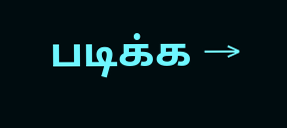படிக்க →